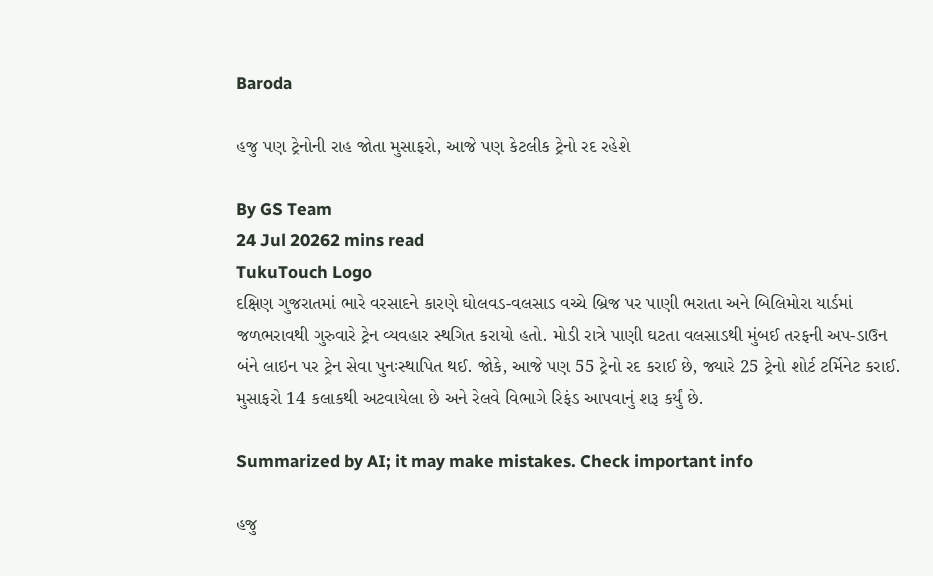Baroda

હજુ પણ ટ્રેનોની રાહ જોતા મુસાફરો, આજે પણ કેટલીક ટ્રેનો રદ રહેશે

By GS Team
24 Jul 20262 mins read
TukuTouch Logo
દક્ષિણ ગુજરાતમાં ભારે વરસાદને કારણે ઘોલવડ-વલસાડ વચ્ચે બ્રિજ પર પાણી ભરાતા અને બિલિમોરા યાર્ડમાં જળભરાવથી ગુરુવારે ટ્રેન વ્યવહાર સ્થગિત કરાયો હતો. મોડી રાત્રે પાણી ઘટતા વલસાડથી મુંબઈ તરફની અપ-ડાઉન બંને લાઇન પર ટ્રેન સેવા પુનઃસ્થાપિત થઈ. જોકે, આજે પણ 55 ટ્રેનો રદ કરાઈ છે, જ્યારે 25 ટ્રેનો શોર્ટ ટર્મિનેટ કરાઈ. મુસાફરો 14 કલાકથી અટવાયેલા છે અને રેલવે વિભાગે રિફંડ આપવાનું શરૂ કર્યું છે.

Summarized by AI; it may make mistakes. Check important info

હજુ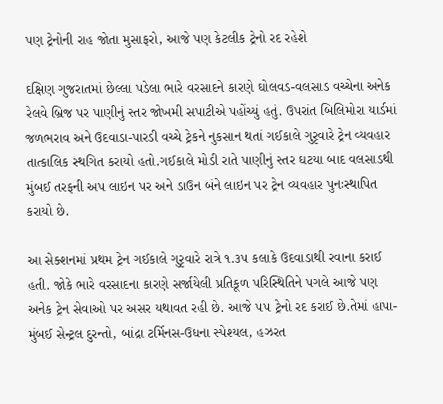પણ ટ્રેનોની રાહ જોતા મુસાફરો, આજે પણ કેટલીક ટ્રેનો રદ રહેશે

દક્ષિણ ગુજરાતમાં છેલ્લા પડેલા ભારે વરસાદને કારણે ઘોલવડ-વલસાડ વચ્ચેના અનેક રેલવે બ્રિજ પર પાણીનું સ્તર જોખમી સપાટીએ પહોંચ્યું હતું. ઉપરાંત બિલિમોરા યાર્ડમાં જળભરાવ અને ઉદવાડા-પારડી વચ્ચે ટ્રેકને નુકસાન થતાં ગઈકાલે ગુરૃવારે ટ્રેન વ્યવહાર તાત્કાલિક સ્થગિત કરાયો હતો.ગઈકાલે મોડી રાતે પાણીનું સ્તર ઘટયા બાદ વલસાડથી મુંબઈ તરફની અપ લાઇન પર અને ડાઉન બંને લાઇન પર ટ્રેન વ્યવહાર પુનઃસ્થાપિત કરાયો છે.

આ સેક્શનમાં પ્રથમ ટ્રેન ગઈકાલે ગુરૃવારે રાત્રે ૧.૩૫ કલાકે ઉદવાડાથી રવાના કરાઈ હતી. જોકે ભારે વરસાદના કારણે સર્જાયેલી પ્રતિકૂળ પરિસ્થિતિને પગલે આજે પણ અનેક ટ્રેન સેવાઓ પર અસર યથાવત રહી છે. આજે ૫૫ ટ્રેનો રદ કરાઈ છે.તેમાં હાપા-મુંબઈ સેન્ટ્રલ દુરન્તો, બાંદ્રા ટર્મિનસ-ઉધના સ્પેશ્યલ, હઝરત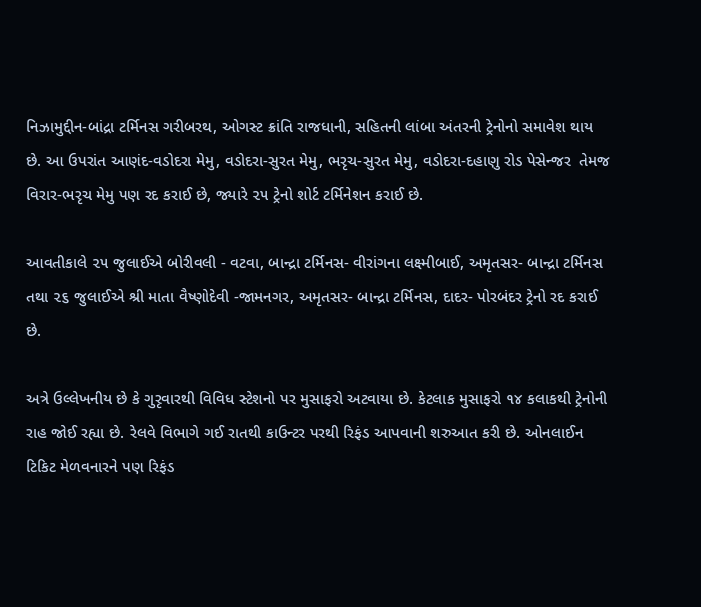નિઝામુદ્દીન-બાંદ્રા ટર્મિનસ ગરીબરથ, ઓગસ્ટ ક્રાંતિ રાજધાની, સહિતની લાંબા અંતરની ટ્રેનોનો સમાવેશ થાય છે. આ ઉપરાંત આણંદ-વડોદરા મેમુ, વડોદરા-સુરત મેમુ, ભરૃચ-સુરત મેમુ, વડોદરા-દહાણુ રોડ પેસેન્જર  તેમજ વિરાર-ભરૃચ મેમુ પણ રદ કરાઈ છે, જ્યારે ૨૫ ટ્રેનો શોર્ટ ટર્મિનેશન કરાઈ છે.

આવતીકાલે ૨૫ જુલાઈએ બોરીવલી - વટવા, બાન્દ્રા ટર્મિનસ- વીરાંગના લક્ષ્મીબાઈ, અમૃતસર- બાન્દ્રા ટર્મિનસ તથા ૨૬ જુલાઈએ શ્રી માતા વૈષ્ણોદેવી -જામનગર, અમૃતસર- બાન્દ્રા ટર્મિનસ, દાદર- પોરબંદર ટ્રેનો રદ કરાઈ છે.

અત્રે ઉલ્લેખનીય છે કે ગુરૃવારથી વિવિધ સ્ટેશનો પર મુસાફરો અટવાયા છે. કેટલાક મુસાફરો ૧૪ કલાકથી ટ્રેનોની રાહ જોઈ રહ્યા છે. રેલવે વિભાગે ગઈ રાતથી કાઉન્ટર પરથી રિફંડ આપવાની શરુઆત કરી છે. ઓનલાઈન ટિકિટ મેળવનારને પણ રિફંડ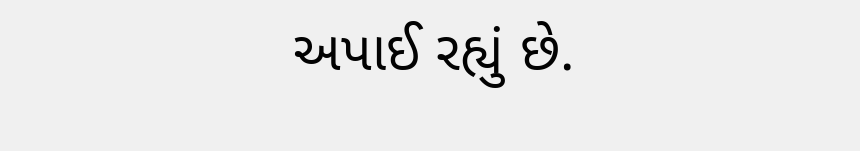અપાઈ રહ્યું છે.